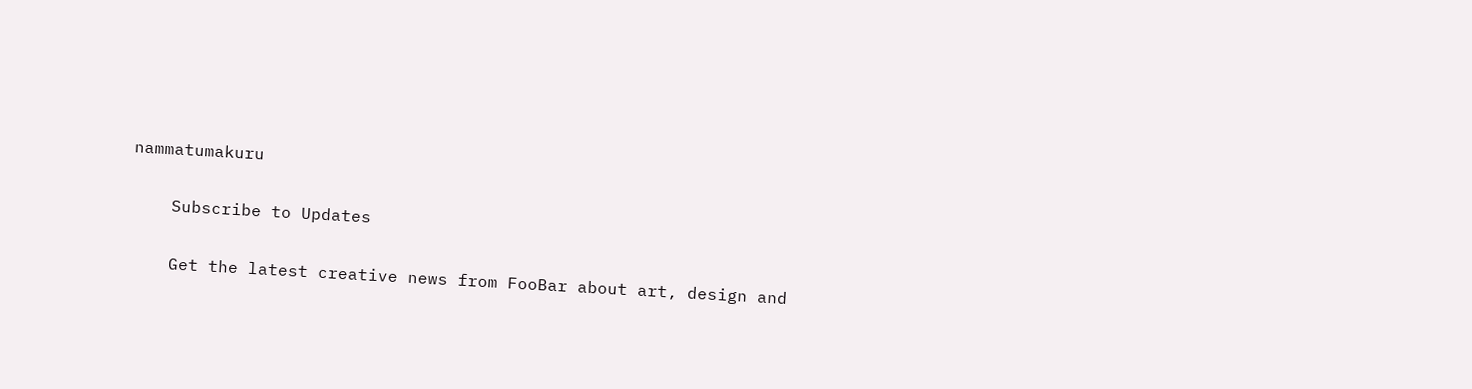nammatumakuru

    Subscribe to Updates

    Get the latest creative news from FooBar about art, design and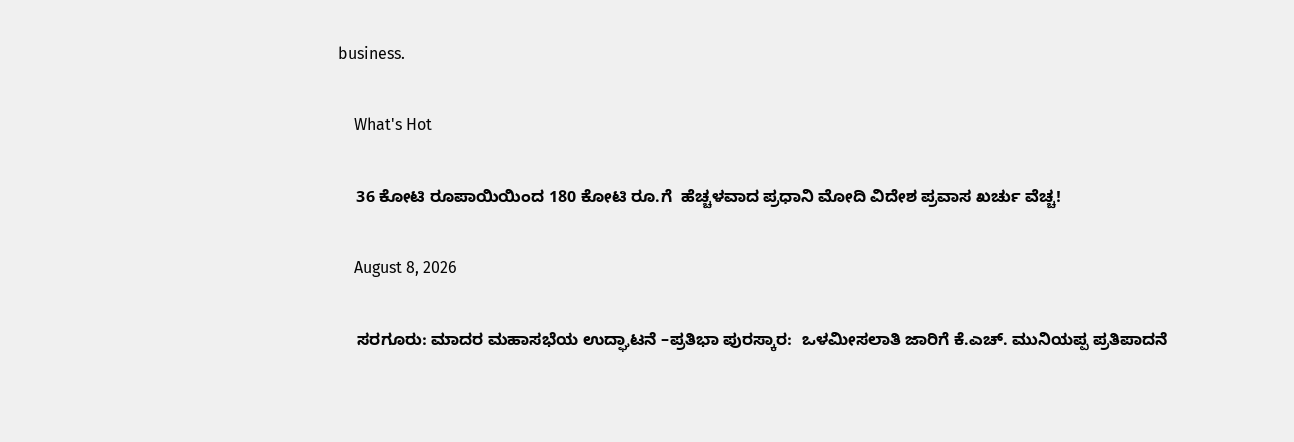business.

    What's Hot

    36 ಕೋಟಿ ರೂಪಾಯಿಯಿಂದ 180 ಕೋಟಿ ರೂ.ಗೆ  ಹೆಚ್ಚಳವಾದ ಪ್ರಧಾನಿ ಮೋದಿ ವಿದೇಶ ಪ್ರವಾಸ ಖರ್ಚು ವೆಚ್ಚ!

    August 8, 2026

    ಸರಗೂರು: ಮಾದರ ಮಹಾಸಭೆಯ ಉದ್ಘಾಟನೆ –ಪ್ರತಿಭಾ ಪುರಸ್ಕಾರ:  ಒಳಮೀಸಲಾತಿ ಜಾರಿಗೆ ಕೆ.ಎಚ್. ಮುನಿಯಪ್ಪ ಪ್ರತಿಪಾದನೆ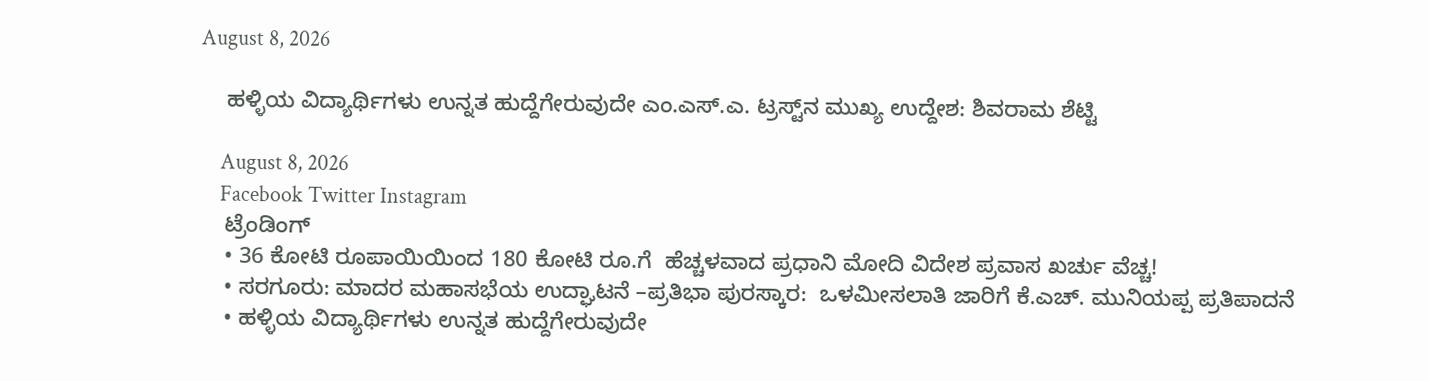August 8, 2026

    ಹಳ್ಳಿಯ ವಿದ್ಯಾರ್ಥಿಗಳು ಉನ್ನತ ಹುದ್ದೆಗೇರುವುದೇ ಎಂ.ಎಸ್.ಎ. ಟ್ರಸ್ಟ್‌ನ ಮುಖ್ಯ ಉದ್ದೇಶ: ಶಿವರಾಮ ಶೆಟ್ಟಿ

    August 8, 2026
    Facebook Twitter Instagram
    ಟ್ರೆಂಡಿಂಗ್
    • 36 ಕೋಟಿ ರೂಪಾಯಿಯಿಂದ 180 ಕೋಟಿ ರೂ.ಗೆ  ಹೆಚ್ಚಳವಾದ ಪ್ರಧಾನಿ ಮೋದಿ ವಿದೇಶ ಪ್ರವಾಸ ಖರ್ಚು ವೆಚ್ಚ!
    • ಸರಗೂರು: ಮಾದರ ಮಹಾಸಭೆಯ ಉದ್ಘಾಟನೆ –ಪ್ರತಿಭಾ ಪುರಸ್ಕಾರ:  ಒಳಮೀಸಲಾತಿ ಜಾರಿಗೆ ಕೆ.ಎಚ್. ಮುನಿಯಪ್ಪ ಪ್ರತಿಪಾದನೆ
    • ಹಳ್ಳಿಯ ವಿದ್ಯಾರ್ಥಿಗಳು ಉನ್ನತ ಹುದ್ದೆಗೇರುವುದೇ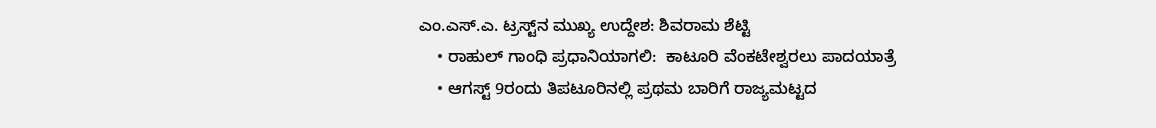ಎಂ.ಎಸ್.ಎ. ಟ್ರಸ್ಟ್‌ನ ಮುಖ್ಯ ಉದ್ದೇಶ: ಶಿವರಾಮ ಶೆಟ್ಟಿ
    • ರಾಹುಲ್ ಗಾಂಧಿ ಪ್ರಧಾನಿಯಾಗಲಿ:  ಕಾಟೂರಿ ವೆಂಕಟೇಶ್ವರಲು ಪಾದಯಾತ್ರೆ
    • ಆಗಸ್ಟ್ 9ರಂದು ತಿಪಟೂರಿನಲ್ಲಿ ಪ್ರಥಮ ಬಾರಿಗೆ ರಾಜ್ಯಮಟ್ಟದ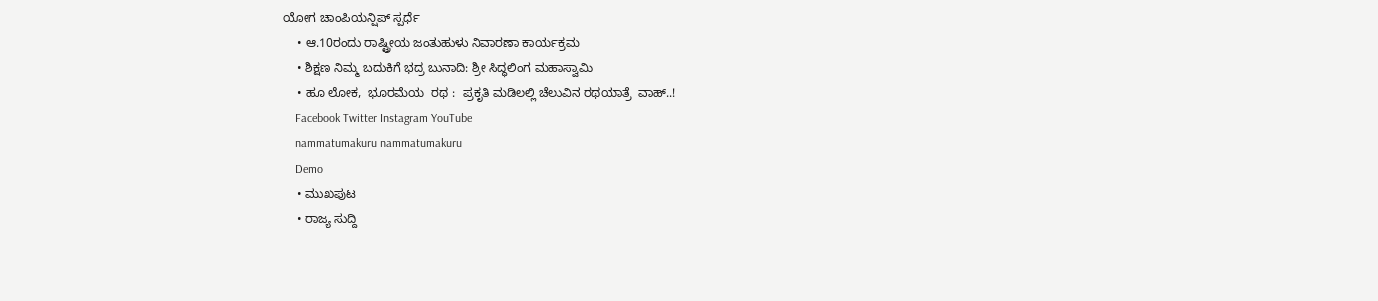ಯೋಗ ಚಾಂಪಿಯನ್ಷಿಪ್ ಸ್ಪರ್ಧೆ
    • ಆ.10ರಂದು ರಾಷ್ಟ್ರೀಯ ಜಂತುಹುಳು ನಿವಾರಣಾ ಕಾರ್ಯಕ್ರಮ
    • ಶಿಕ್ಷಣ ನಿಮ್ಮ ಬದುಕಿಗೆ ಭದ್ರ ಬುನಾದಿ: ಶ್ರೀ ಸಿದ್ಧಲಿಂಗ ಮಹಾಸ್ವಾಮಿ
    • ಹೂ ಲೋಕ,  ಭೂರಮೆಯ  ರಥ :  ಪ್ರಕೃತಿ ಮಡಿಲಲ್ಲಿ ಚೆಲುವಿನ ರಥಯಾತ್ರೆ  ವಾಹ್..!
    Facebook Twitter Instagram YouTube
    nammatumakuru nammatumakuru
    Demo
    • ಮುಖಪುಟ
    • ರಾಜ್ಯ ಸುದ್ದಿ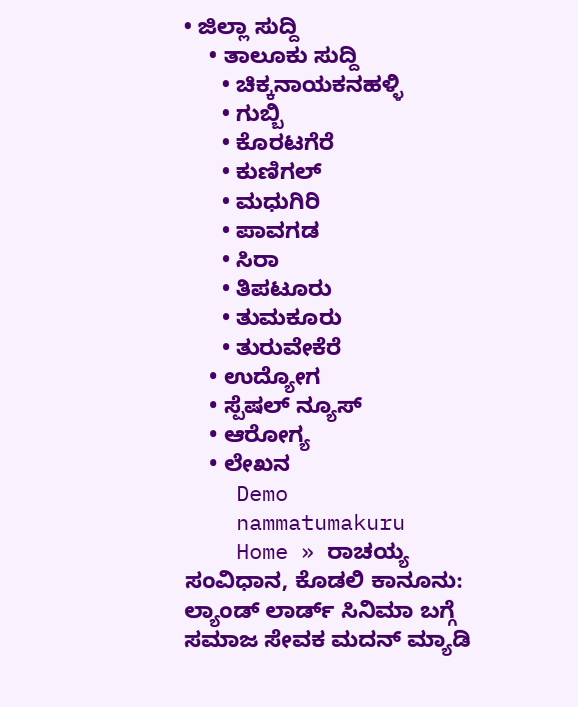• ಜಿಲ್ಲಾ ಸುದ್ದಿ
    • ತಾಲೂಕು ಸುದ್ದಿ
      • ಚಿಕ್ಕನಾಯಕನಹಳ್ಳಿ
      • ಗುಬ್ಬಿ
      • ಕೊರಟಗೆರೆ
      • ಕುಣಿಗಲ್
      • ಮಧುಗಿರಿ
      • ಪಾವಗಡ
      • ಸಿರಾ
      • ತಿಪಟೂರು
      • ತುಮಕೂರು
      • ತುರುವೇಕೆರೆ
    • ಉದ್ಯೋಗ
    • ಸ್ಪೆಷಲ್ ನ್ಯೂಸ್
    • ಆರೋಗ್ಯ
    • ಲೇಖನ
    Demo
    nammatumakuru
    Home » ರಾಚಯ್ಯ ಸಂವಿಧಾನ, ಕೊಡಲಿ ಕಾನೂನು: ಲ್ಯಾಂಡ್‌ ಲಾರ್ಡ್‌ ಸಿನಿಮಾ ಬಗ್ಗೆ ಸಮಾಜ ಸೇವಕ ಮದನ್ ಮ್ಯಾಡಿ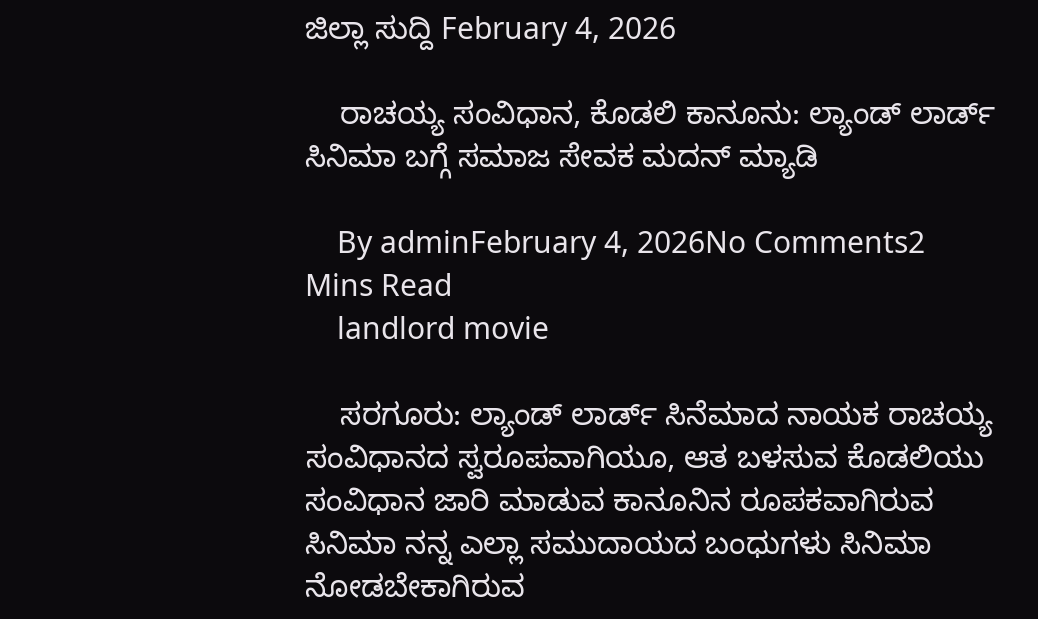ಜಿಲ್ಲಾ ಸುದ್ದಿ February 4, 2026

    ರಾಚಯ್ಯ ಸಂವಿಧಾನ, ಕೊಡಲಿ ಕಾನೂನು: ಲ್ಯಾಂಡ್‌ ಲಾರ್ಡ್‌ ಸಿನಿಮಾ ಬಗ್ಗೆ ಸಮಾಜ ಸೇವಕ ಮದನ್ ಮ್ಯಾಡಿ

    By adminFebruary 4, 2026No Comments2 Mins Read
    landlord movie

    ಸರಗೂರು: ಲ್ಯಾಂಡ್‌ ಲಾರ್ಡ್‌ ಸಿನೆಮಾ‌ದ ನಾಯಕ ರಾಚಯ್ಯ ಸಂವಿಧಾನದ ಸ್ವರೂಪವಾಗಿಯೂ, ಆತ ಬಳಸುವ ಕೊಡಲಿಯು ಸಂವಿಧಾನ ಜಾರಿ ಮಾಡುವ ಕಾನೂನಿನ ರೂಪಕವಾಗಿರುವ ಸಿನಿಮಾ ನನ್ನ ಎಲ್ಲಾ ಸಮುದಾಯದ ಬಂಧುಗಳು ಸಿನಿಮಾ ನೋಡಬೇಕಾಗಿರುವ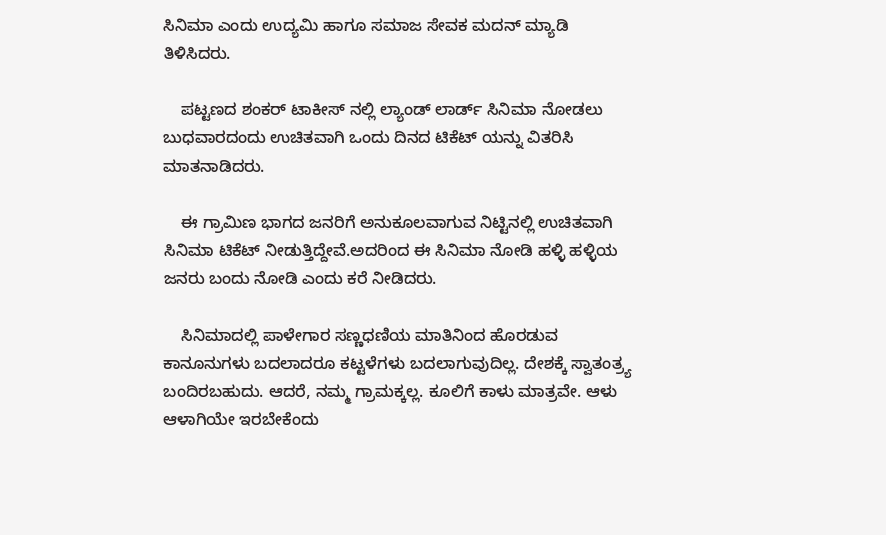ಸಿನಿಮಾ ಎಂದು ಉದ್ಯಮಿ ಹಾಗೂ ಸಮಾಜ ಸೇವಕ ಮದನ್ ಮ್ಯಾಡಿ ತಿಳಿಸಿದರು.

    ಪಟ್ಟಣದ ಶಂಕರ್ ಟಾಕೀಸ್ ನಲ್ಲಿ ಲ್ಯಾಂಡ್ ಲಾರ್ಡ್ ಸಿನಿಮಾ ನೋಡಲು ಬುಧವಾರದಂದು ಉಚಿತವಾಗಿ ಒಂದು ದಿನದ ಟಿಕೆಟ್ ಯನ್ನು ವಿತರಿಸಿ ಮಾತನಾಡಿದರು.

    ಈ ಗ್ರಾಮಿಣ ಭಾಗದ ಜನರಿಗೆ ಅನುಕೂಲವಾಗುವ ನಿಟ್ಟಿನಲ್ಲಿ ಉಚಿತವಾಗಿ ಸಿನಿಮಾ ಟಿಕೆಟ್ ನೀಡುತ್ತಿದ್ದೇವೆ.ಅದರಿಂದ ಈ ಸಿನಿಮಾ ನೋಡಿ ಹಳ್ಳಿ ಹಳ್ಳಿಯ ಜನರು ಬಂದು ನೋಡಿ ಎಂದು ಕರೆ ನೀಡಿದರು.

    ಸಿನಿಮಾದಲ್ಲಿ ಪಾಳೇಗಾರ ಸಣ್ಣಧಣಿಯ ಮಾತಿನಿಂದ ಹೊರಡುವ ಕಾನೂನುಗಳು ಬದಲಾದರೂ‌ ಕಟ್ಟಳೆಗಳು ಬದಲಾಗುವುದಿಲ್ಲ. ದೇಶಕ್ಕೆ ಸ್ವಾತಂತ್ರ್ಯ ಬಂದಿರಬಹುದು. ಆದರೆ, ನಮ್ಮ ಗ್ರಾಮಕ್ಕಲ್ಲ. ಕೂಲಿಗೆ ಕಾಳು ಮಾತ್ರವೇ. ಆಳು ಆಳಾಗಿಯೇ ಇರಬೇಕೆಂದು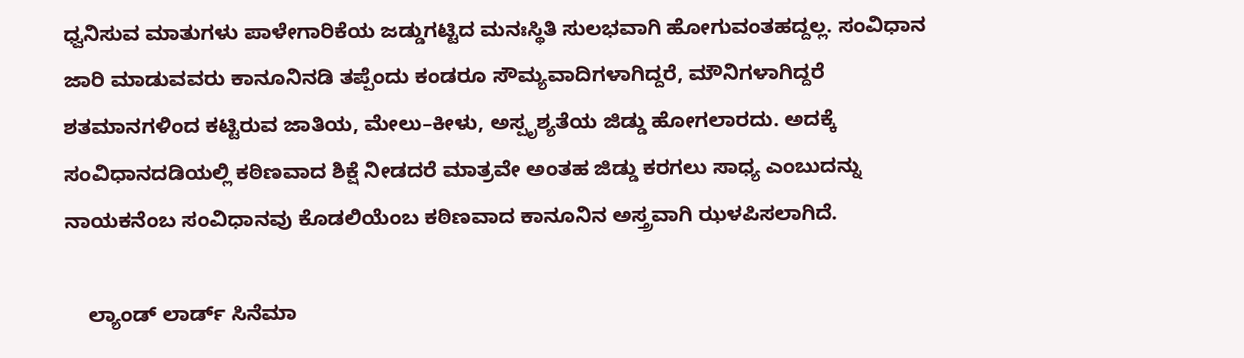ಧ್ವನಿಸುವ ಮಾತುಗಳು ಪಾಳೇಗಾರಿಕೆಯ ಜಡ್ಡುಗಟ್ಟಿದ ಮನಃಸ್ಥಿತಿ ಸುಲಭವಾಗಿ ಹೋಗುವಂತಹದ್ದಲ್ಲ. ಸಂವಿಧಾನ ಜಾರಿ ಮಾಡುವವರು ಕಾನೂನಿನಡಿ ತಪ್ಪೆಂದು ಕಂಡರೂ ಸೌಮ್ಯವಾದಿಗಳಾಗಿದ್ದರೆ, ಮೌನಿಗಳಾಗಿದ್ದರೆ ಶತಮಾನಗಳಿಂದ ಕಟ್ಟಿರುವ ಜಾತಿಯ, ಮೇಲು–ಕೀಳು, ಅಸ್ಪೃಶ್ಯತೆಯ ಜಿಡ್ಡು ಹೋಗಲಾರದು. ಅದಕ್ಕೆ ಸಂವಿಧಾನದಡಿಯಲ್ಲಿ ಕಠಿಣವಾದ ಶಿಕ್ಷೆ ನೀಡದರೆ ಮಾತ್ರವೇ ಅಂತಹ ಜಿಡ್ಡು ಕರಗಲು ಸಾಧ್ಯ ಎಂಬುದನ್ನು ನಾಯಕನೆಂಬ ಸಂವಿಧಾನವು ಕೊಡಲಿಯೆಂಬ ಕಠಿಣವಾದ ಕಾನೂನಿನ ಅಸ್ತ್ರವಾಗಿ ಝಳಪಿಸಲಾಗಿದೆ.

    ಲ್ಯಾಂಡ್ ಲಾರ್ಡ್‌ ಸಿನೆಮಾ‌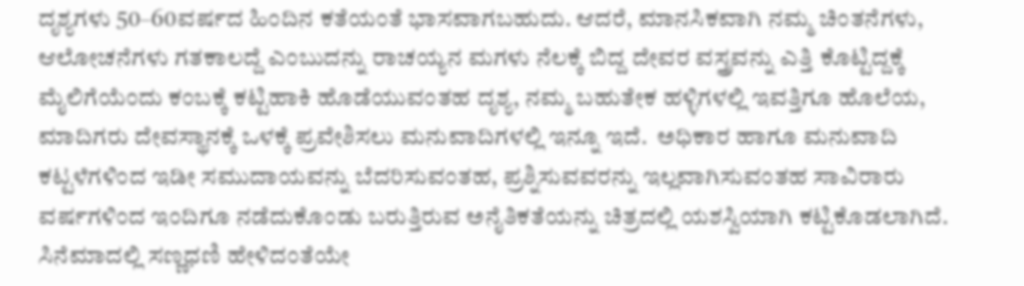ದೃಶ್ಯಗಳು 50–60ವರ್ಷದ ಹಿಂದಿನ‌ ಕತೆಯಂತೆ ಭಾಸವಾಗಬಹುದು. ಆದರೆ, ಮಾನಸಿಕವಾಗಿ ನಮ್ಮ ಚಿಂತನೆಗಳು, ಆಲೋಚನೆಗಳು ಗತಕಾಲದ್ದೆ ಎಂಬುದನ್ನು‌ ರಾಚಯ್ಯನ ಮಗಳು‌ ನೆಲಕ್ಕೆ ಬಿದ್ದ ದೇವರ ವಸ್ತ್ರವನ್ನು ಎತ್ತಿ ಕೊಟ್ಟಿದ್ದಕ್ಕೆ ಮೈಲಿಗೆಯೆಂದು ಕಂಬಕ್ಕೆ ಕಟ್ಟಿಹಾಕಿ ಹೊಡೆಯುವಂತಹ ದೃಶ್ಯ, ನಮ್ಮ‌ ಬಹುತೇಕ ಹಳ್ಳಿಗಳಲ್ಲಿ‌ ಇವತ್ತಿಗೂ ಹೊಲೆಯ, ಮಾದಿಗರು ದೇವಸ್ಥಾನಕ್ಕೆ ಒಳಕ್ಕೆ ಪ್ರವೇಶಿಸಲು ಮನುವಾದಿಗಳಲ್ಲಿ ಇನ್ನೂ ಇದೆ.  ಅಧಿಕಾರ ಹಾಗೂ ಮನುವಾದಿ ಕಟ್ಟಳೆಗಳಿಂದ ಇಡೀ‌ ಸಮುದಾಯವನ್ನು‌ ಬೆದರಿಸುವಂತಹ, ಪ್ರಶ್ನಿಸುವವರನ್ನು‌ ಇಲ್ಲವಾಗಿಸುವಂತಹ ಸಾವಿರಾರು ವರ್ಷಗಳಿಂದ ಇಂದಿಗೂ ನಡೆದುಕೊಂಡು ಬರುತ್ತಿರುವ ಅನೈತಿಕತೆಯನ್ನು ಚಿತ್ರದಲ್ಲಿ‌ ಯಶಸ್ವಿಯಾಗಿ ಕಟ್ಟಿಕೊಡಲಾಗಿದೆ.  ಸಿ‌ನೆಮಾದಲ್ಲಿ‌ ಸಣ್ಣ‌ಧಣಿ ಹೇಳಿದಂತೆಯೇ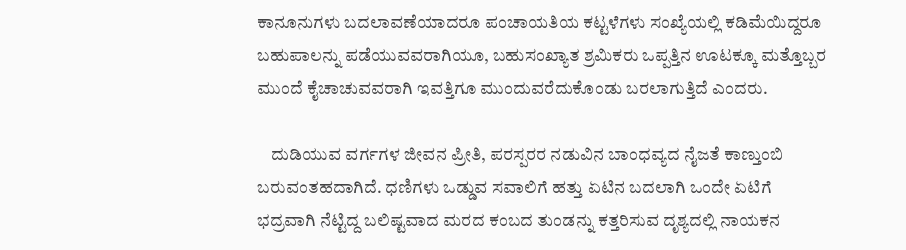ಕಾನೂನುಗಳು‌ ಬದಲಾವಣೆಯಾದರೂ‌‌ ಪಂಚಾಯತಿಯ ಕಟ್ಟಳೆಗಳು‌ ಸಂಖ್ಯೆಯಲ್ಲಿ ಕಡಿಮೆಯಿದ್ದರೂ ಬಹುಪಾಲನ್ನು ಪಡೆಯುವವರಾಗಿಯೂ, ಬಹುಸಂಖ್ಯಾತ ಶ್ರಮಿಕರು‌ ಒಪ್ಪತ್ತಿನ ಊಟಕ್ಕೂ ಮತ್ತೊಬ್ಬರ ಮುಂದೆ ಕೈಚಾಚುವವರಾಗಿ ಇವತ್ತಿಗೂ ಮುಂದುವರೆದುಕೊಂಡು ಬರಲಾಗುತ್ತಿದೆ ಎಂದರು.

    ದುಡಿಯುವ ವರ್ಗಗಳ ಜೀವನ ಪ್ರೀತಿ, ಪರಸ್ಪರರ‌ ನಡುವಿನ ಬಾಂಧವ್ಯದ ನೈಜತೆ‌ ಕಾಣ್ತುಂಬಿ ಬರುವಂತಹದಾಗಿದೆ. ಧಣಿಗಳು ಒಡ್ಡುವ ಸವಾಲಿಗೆ ಹತ್ತು ಏಟಿನ ಬದಲಾಗಿ ಒಂದೇ ಏಟಿಗೆ ಭದ್ರವಾಗಿ ನೆಟ್ಟಿದ್ದ ಬಲಿಷ್ಟವಾದ ಮರದ ಕಂಬದ ತುಂಡನ್ನು ಕತ್ತರಿಸುವ ದೃಶ್ಯದಲ್ಲಿ‌ ನಾಯಕನ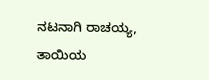ನಟನಾಗಿ‌‌ ರಾಚಯ್ಯ, ತಾಯಿಯ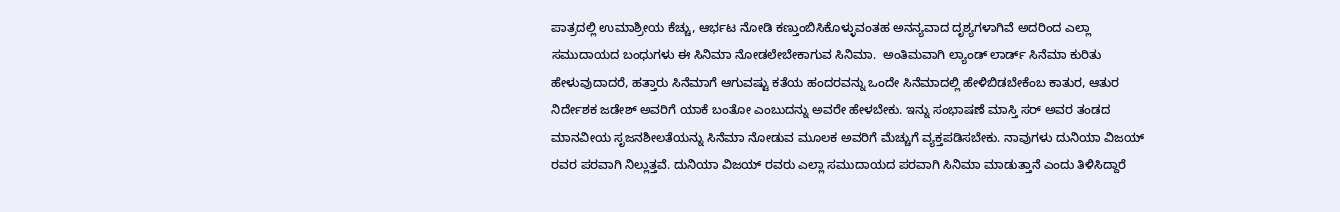ಪಾತ್ರದಲ್ಲಿ‌ ಉಮಾಶ್ರೀ‌ಯ ಕೆಚ್ಚು, ಆರ್ಭಟ ನೋಡಿ ಕಣ್ತುಂಬಿಸಿಕೊಳ್ಳುವಂತಹ ಅನನ್ಯವಾದ ದೃಶ್ಯಗಳಾಗಿವೆ ಅದರಿಂದ ಎಲ್ಲಾ ಸಮುದಾಯದ ಬಂಧುಗಳು ಈ ಸಿನಿಮಾ ನೋಡಲೇಬೇಕಾಗುವ ಸಿನಿಮಾ.  ಅಂತಿಮವಾಗಿ ಲ್ಯಾಂಡ್ ಲಾರ್ಡ್ ಸಿನೆಮಾ ಕುರಿತು ಹೇಳುವುದಾದರೆ, ಹತ್ತಾರು ಸಿನೆಮಾಗೆ ಆಗುವಷ್ಟು ಕತೆಯ ಹಂದರವನ್ನು ಒಂದೇ‌ ಸಿನೆಮಾದಲ್ಲಿ‌ ಹೇಳಿಬಿಡಬೇಕೆಂಬ ಕಾತುರ, ಆತುರ‌ ನಿರ್ದೇಶಕ ಜಡೇಶ್ ಅವರಿಗೆ ಯಾಕೆ ಬಂತೋ ಎಂಬುದನ್ನು ಅವರೇ ಹೇಳಬೇಕು. ಇನ್ನು ಸಂಭಾಷಣೆ ಮಾಸ್ತಿ ಸರ್ ಅವರ ತಂಡದ ಮಾನವೀಯ ಸೃಜನಶೀಲತೆಯನ್ನು ಸಿನೆಮಾ‌ ನೋಡುವ ಮೂಲಕ‌ ಅವರಿಗೆ ಮೆಚ್ಚುಗೆ ವ್ಯಕ್ತಪಡಿಸಬೇಕು. ನಾವುಗಳು ದುನಿಯಾ ವಿಜಯ್ ರವರ ಪರವಾಗಿ ನಿಲ್ಲುತ್ತವೆ. ದುನಿಯಾ ವಿಜಯ್ ರವರು ಎಲ್ಲಾ ಸಮುದಾಯದ ಪರವಾಗಿ ಸಿನಿಮಾ ಮಾಡುತ್ತಾನೆ ಎಂದು ತಿಳಿಸಿದ್ದಾರೆ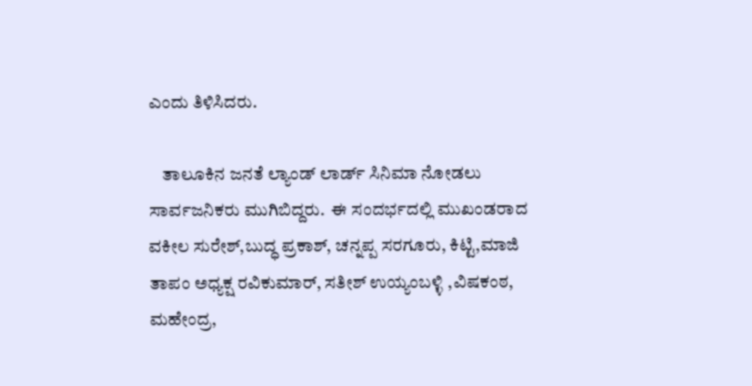ಎಂದು ತಿಳಿಸಿದರು.

    ತಾಲೂಕಿನ ಜನತೆ ಲ್ಯಾಂಡ್ ಲಾರ್ಡ್ ಸಿನಿಮಾ ನೋಡಲು ಸಾರ್ವಜನಿಕರು ಮುಗಿಬಿದ್ದರು.  ಈ ಸಂದರ್ಭದಲ್ಲಿ ಮುಖಂಡರಾದ ವಕೀಲ ಸುರೇಶ್,ಬುದ್ಧ ಪ್ರಕಾಶ್, ಚನ್ನಪ್ಪ ಸರಗೂರು, ಕಿಟ್ಟಿ,ಮಾಜಿ ತಾಪಂ ಅಧ್ಯಕ್ಷ ರವಿಕುಮಾರ್, ಸತೀಶ್ ಉಯ್ಯಂಬಳ್ಳಿ ,ವಿಷಕಂಠ, ಮಹೇಂದ್ರ,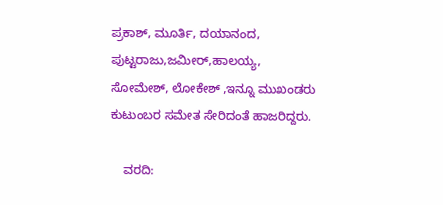ಪ್ರಕಾಶ್, ಮೂರ್ತಿ, ದಯಾನಂದ, ಪುಟ್ಟರಾಜು,ಜಮೀರ್,ಹಾಲಯ್ಯ, ಸೋಮೇಶ್, ಲೋಕೇಶ್ ,ಇನ್ನೂ ಮುಖಂಡರು ಕುಟುಂಬರ ಸಮೇತ ಸೇರಿದಂತೆ ಹಾಜರಿದ್ದರು.

    ವರದಿ: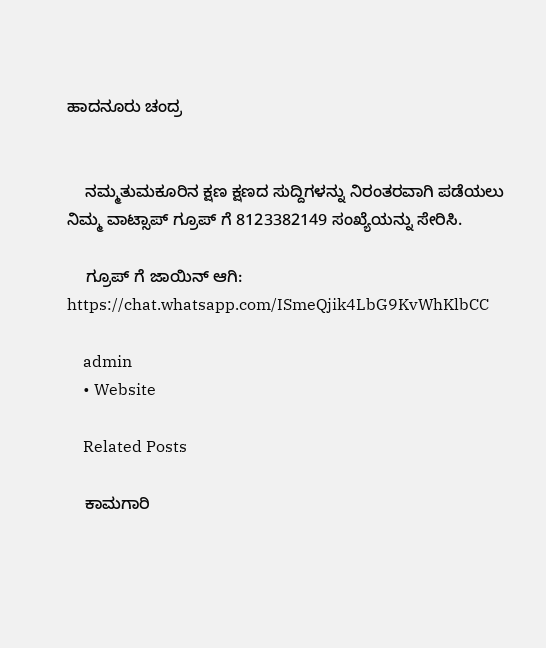ಹಾದನೂರು ಚಂದ್ರ


    ನಮ್ಮತುಮಕೂರಿನ ಕ್ಷಣ ಕ್ಷಣದ ಸುದ್ದಿಗಳನ್ನು ನಿರಂತರವಾಗಿ ಪಡೆಯಲು ನಿಮ್ಮ ವಾಟ್ಸಾಪ್ ಗ್ರೂಪ್ ಗೆ 8123382149 ಸಂಖ್ಯೆಯನ್ನು ಸೇರಿಸಿ.

    ಗ್ರೂಪ್ ಗೆ ಜಾಯಿನ್ ಆಗಿ: https://chat.whatsapp.com/ISmeQjik4LbG9KvWhKlbCC

    admin
    • Website

    Related Posts

    ಕಾಮಗಾರಿ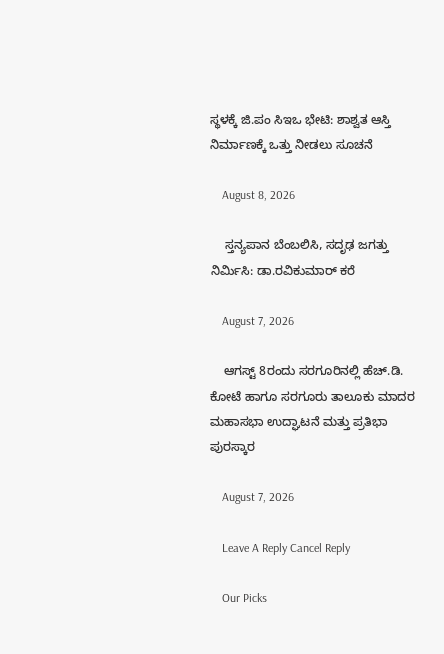ಸ್ಥಳಕ್ಕೆ ಜಿ.ಪಂ ಸಿಇಒ ಭೇಟಿ: ಶಾಶ್ವತ ಆಸ್ತಿ ನಿರ್ಮಾಣಕ್ಕೆ ಒತ್ತು ನೀಡಲು ಸೂಚನೆ

    August 8, 2026

    ಸ್ತನ್ಯಪಾನ ಬೆಂಬಲಿಸಿ, ಸದೃಢ ಜಗತ್ತು ನಿರ್ಮಿಸಿ: ಡಾ.ರವಿಕುಮಾರ್ ಕರೆ

    August 7, 2026

    ಆಗಸ್ಟ್ 8ರಂದು ಸರಗೂರಿನಲ್ಲಿ ಹೆಚ್.ಡಿ. ಕೋಟೆ ಹಾಗೂ ಸರಗೂರು ತಾಲೂಕು ಮಾದರ ಮಹಾಸಭಾ ಉದ್ಘಾಟನೆ ಮತ್ತು ಪ್ರತಿಭಾ ಪುರಸ್ಕಾರ

    August 7, 2026

    Leave A Reply Cancel Reply

    Our Picks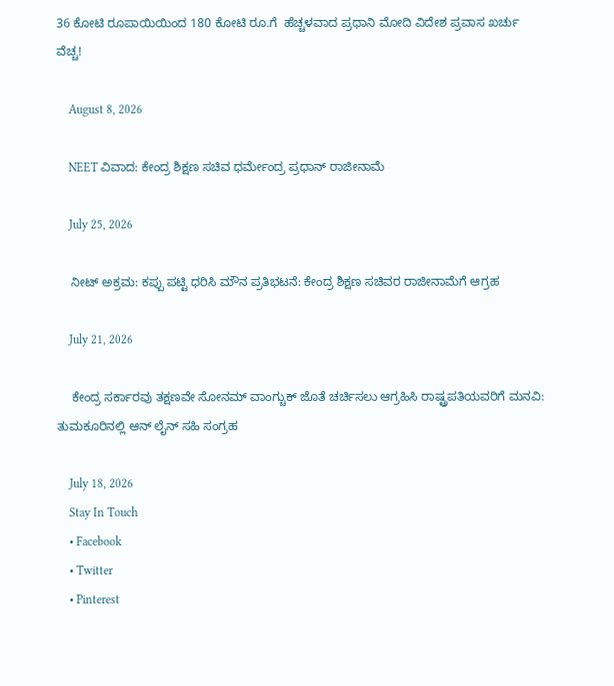36 ಕೋಟಿ ರೂಪಾಯಿಯಿಂದ 180 ಕೋಟಿ ರೂ.ಗೆ  ಹೆಚ್ಚಳವಾದ ಪ್ರಧಾನಿ ಮೋದಿ ವಿದೇಶ ಪ್ರವಾಸ ಖರ್ಚು ವೆಚ್ಚ!

    August 8, 2026

    NEET ವಿವಾದ: ಕೇಂದ್ರ ಶಿಕ್ಷಣ ಸಚಿವ ಧರ್ಮೇಂದ್ರ ಪ್ರಧಾನ್ ರಾಜೀನಾಮೆ

    July 25, 2026

    ನೀಟ್ ಅಕ್ರಮ: ಕಪ್ಪು ಪಟ್ಟಿ ಧರಿಸಿ ಮೌನ ಪ್ರತಿಭಟನೆ: ಕೇಂದ್ರ ಶಿಕ್ಷಣ ಸಚಿವರ ರಾಜೀನಾಮೆಗೆ ಆಗ್ರಹ

    July 21, 2026

    ಕೇಂದ್ರ ಸರ್ಕಾರವು ತಕ್ಷಣವೇ ಸೋನಮ್ ವಾಂಗ್ಚುಕ್ ಜೊತೆ ಚರ್ಚಿಸಲು ಆಗ್ರಹಿಸಿ ರಾಷ್ಟ್ರಪತಿಯವರಿಗೆ ಮನವಿ: ತುಮಕೂರಿನಲ್ಲಿ ಆನ್‌ ಲೈನ್ ಸಹಿ ಸಂಗ್ರಹ

    July 18, 2026
    Stay In Touch
    • Facebook
    • Twitter
    • Pinterest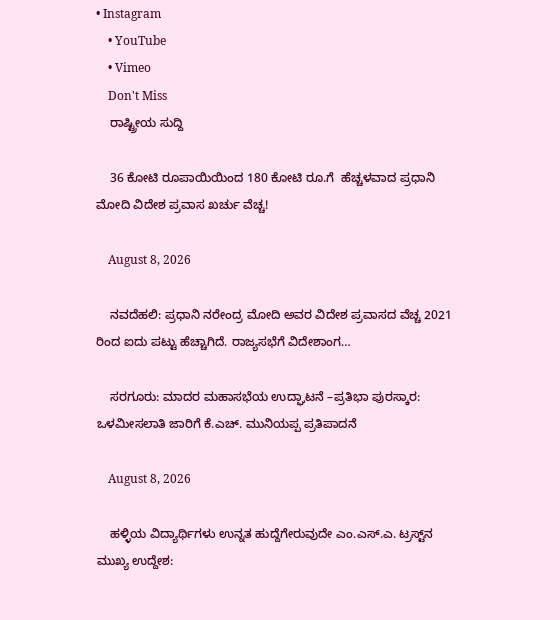• Instagram
    • YouTube
    • Vimeo
    Don't Miss
    ರಾಷ್ಟ್ರೀಯ ಸುದ್ದಿ

    36 ಕೋಟಿ ರೂಪಾಯಿಯಿಂದ 180 ಕೋಟಿ ರೂ.ಗೆ  ಹೆಚ್ಚಳವಾದ ಪ್ರಧಾನಿ ಮೋದಿ ವಿದೇಶ ಪ್ರವಾಸ ಖರ್ಚು ವೆಚ್ಚ!

    August 8, 2026

    ನವದೆಹಲಿ: ಪ್ರಧಾನಿ ನರೇಂದ್ರ ಮೋದಿ ಅವರ ವಿದೇಶ ಪ್ರವಾಸದ ವೆಚ್ಚ 2021 ರಿಂದ ಐದು ಪಟ್ಟು ಹೆಚ್ಚಾಗಿದೆ. ರಾಜ್ಯಸಭೆಗೆ ವಿದೇಶಾಂಗ…

    ಸರಗೂರು: ಮಾದರ ಮಹಾಸಭೆಯ ಉದ್ಘಾಟನೆ –ಪ್ರತಿಭಾ ಪುರಸ್ಕಾರ:  ಒಳಮೀಸಲಾತಿ ಜಾರಿಗೆ ಕೆ.ಎಚ್. ಮುನಿಯಪ್ಪ ಪ್ರತಿಪಾದನೆ

    August 8, 2026

    ಹಳ್ಳಿಯ ವಿದ್ಯಾರ್ಥಿಗಳು ಉನ್ನತ ಹುದ್ದೆಗೇರುವುದೇ ಎಂ.ಎಸ್.ಎ. ಟ್ರಸ್ಟ್‌ನ ಮುಖ್ಯ ಉದ್ದೇಶ: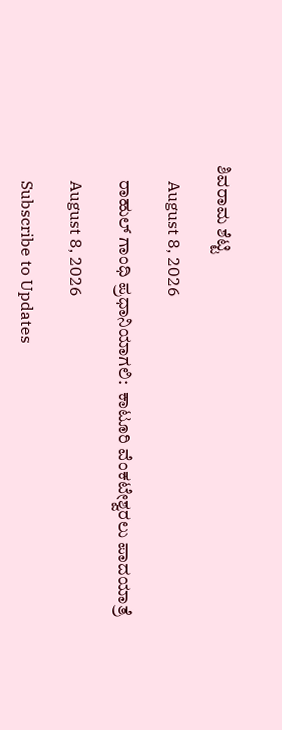ಶಿವರಾಮ ಶೆಟ್ಟಿ

    August 8, 2026

    ರಾಹುಲ್ ಗಾಂಧಿ ಪ್ರಧಾನಿಯಾಗಲಿ:  ಕಾಟೂರಿ ವೆಂಕಟೇಶ್ವರಲು ಪಾದಯಾತ್ರೆ

    August 8, 2026

    Subscribe to Updates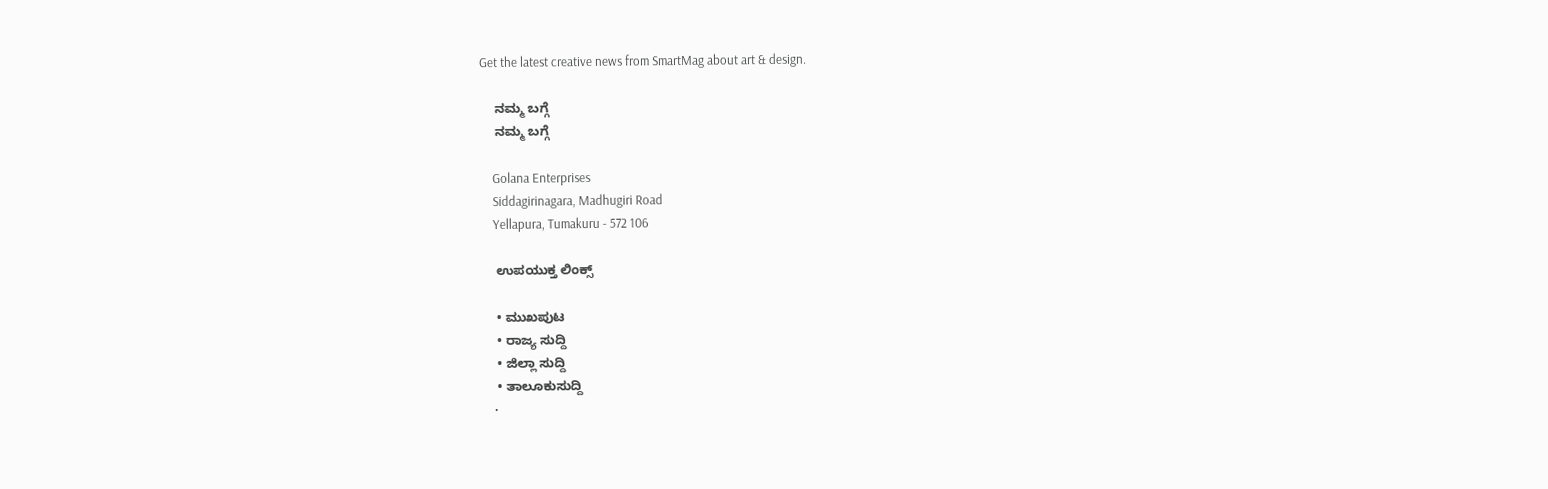Get the latest creative news from SmartMag about art & design.

    ನಮ್ಮ ಬಗ್ಗೆ
    ನಮ್ಮ ಬಗ್ಗೆ

    Golana Enterprises
    Siddagirinagara, Madhugiri Road
    Yellapura, Tumakuru - 572 106

    ಉಪಯುಕ್ತ ಲಿಂಕ್ಸ್

    • ಮುಖಪುಟ
    • ರಾಜ್ಯ ಸುದ್ದಿ
    • ಜಿಲ್ಲಾ ಸುದ್ದಿ
    • ತಾಲೂಕುಸುದ್ದಿ
    •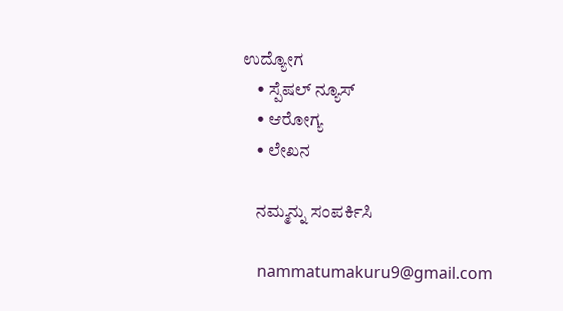ಉದ್ಯೋಗ
    • ಸ್ಪೆಷಲ್ ನ್ಯೂಸ್
    • ಆರೋಗ್ಯ
    • ಲೇಖನ

    ನಮ್ಮನ್ನು ಸಂಪರ್ಕಿಸಿ

    nammatumakuru9@gmail.com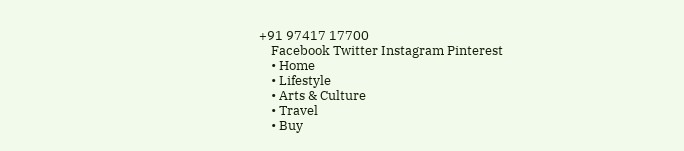+91 97417 17700
    Facebook Twitter Instagram Pinterest
    • Home
    • Lifestyle
    • Arts & Culture
    • Travel
    • Buy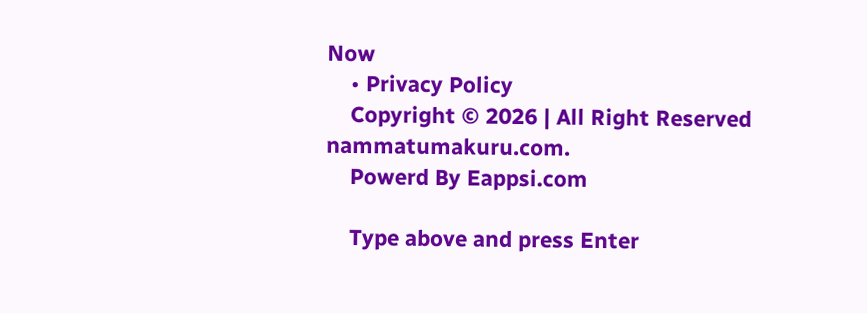Now
    • Privacy Policy
    Copyright © 2026 | All Right Reserved nammatumakuru.com.
    Powerd By Eappsi.com

    Type above and press Enter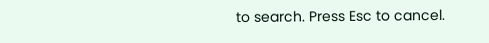to search. Press Esc to cancel.